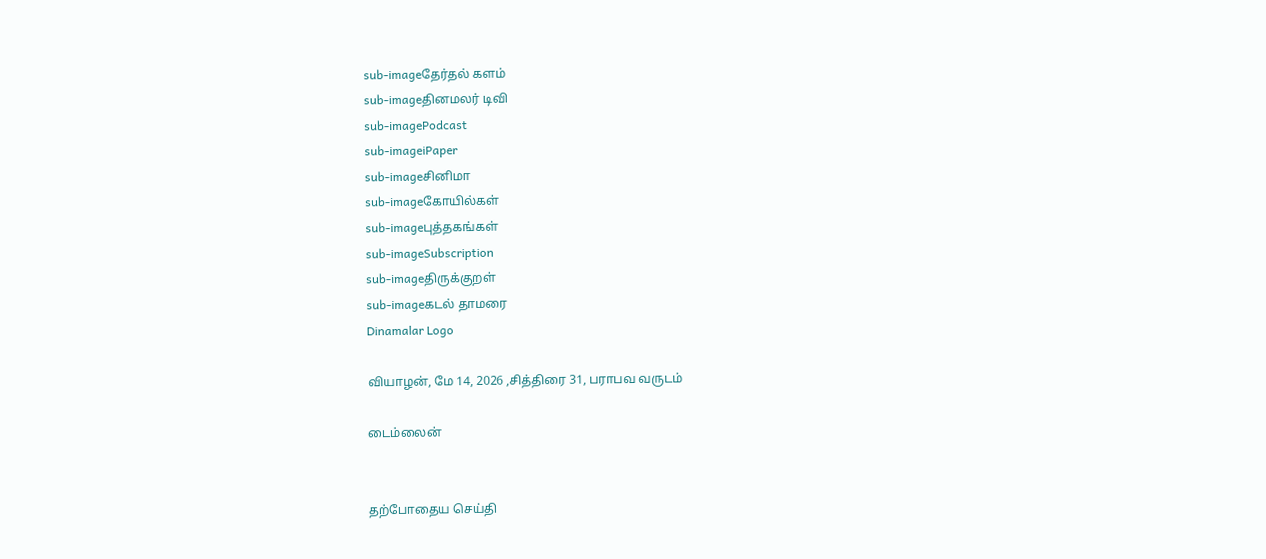sub-imageதேர்தல் களம்
sub-imageதினமலர் டிவி
sub-imagePodcast
sub-imageiPaper
sub-imageசினிமா
sub-imageகோயில்கள்
sub-imageபுத்தகங்கள்
sub-imageSubscription
sub-imageதிருக்குறள்
sub-imageகடல் தாமரை
Dinamalar Logo

வியாழன், மே 14, 2026 ,சித்திரை 31, பராபவ வருடம்

டைம்லைன்


தற்போதைய செய்தி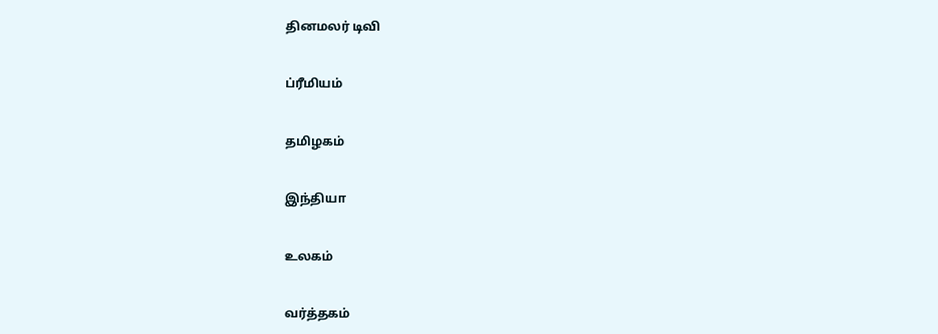தினமலர் டிவி


ப்ரீமியம்


தமிழகம்


இந்தியா


உலகம்


வர்த்தகம்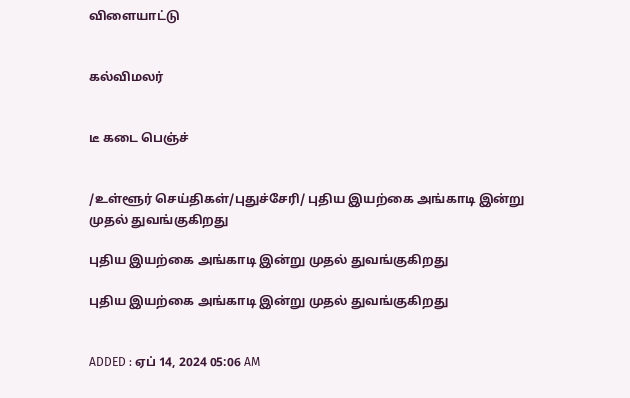விளையாட்டு


கல்விமலர்


டீ கடை பெஞ்ச்


/உள்ளூர் செய்திகள்/புதுச்சேரி/ புதிய இயற்கை அங்காடி இன்று முதல் துவங்குகிறது

புதிய இயற்கை அங்காடி இன்று முதல் துவங்குகிறது

புதிய இயற்கை அங்காடி இன்று முதல் துவங்குகிறது


ADDED : ஏப் 14, 2024 05:06 AM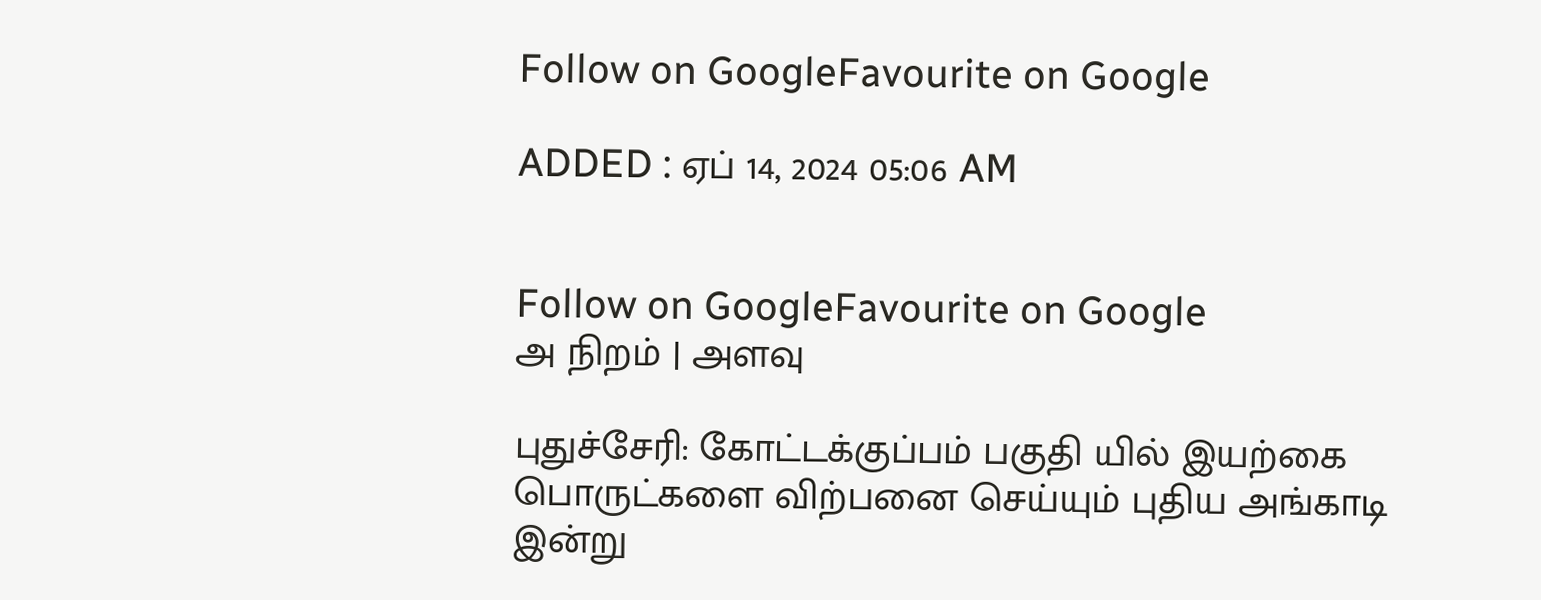Follow on GoogleFavourite on Google

ADDED : ஏப் 14, 2024 05:06 AM


Follow on GoogleFavourite on Google
அ நிறம் | அளவு

புதுச்சேரி: கோட்டக்குப்பம் பகுதி யில் இயற்கை பொருட்களை விற்பனை செய்யும் புதிய அங்காடி இன்று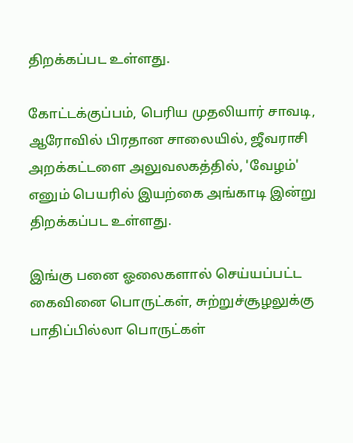திறக்கப்பட உள்ளது.

கோட்டக்குப்பம், பெரிய முதலியார் சாவடி, ஆரோவில் பிரதான சாலையில், ஜீவராசி அறக்கட்டளை அலுவலகத்தில், 'வேழம்' எனும் பெயரில் இயற்கை அங்காடி இன்று திறக்கப்பட உள்ளது.

இங்கு பனை ஓலைகளால் செய்யப்பட்ட கைவினை பொருட்கள், சுற்றுச்சூழலுக்கு பாதிப்பில்லா பொருட்கள்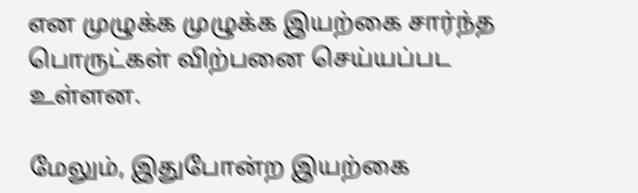என முழுக்க முழுக்க இயற்கை சார்ந்த பொருட்கள் விற்பனை செய்யப்பட உள்ளன.

மேலும், இதுபோன்ற இயற்கை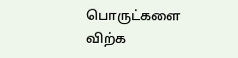பொருட்களை விற்க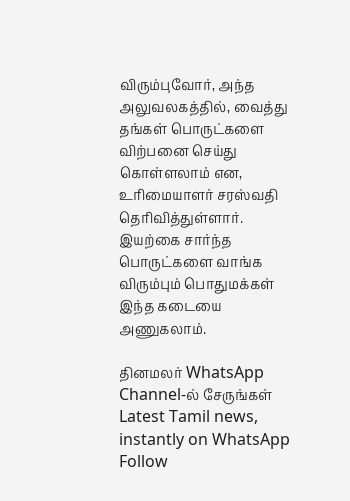விரும்புவோர், அந்த அலுவலகத்தில், வைத்து தங்கள் பொருட்களை விற்பனை செய்து கொள்ளலாம் என, உரிமையாளர் சரஸ்வதி தெரிவித்துள்ளார். இயற்கை சார்ந்த பொருட்களை வாங்க விரும்பும் பொதுமக்கள் இந்த கடையை அணுகலாம்.

தினமலர் WhatsApp Channel-ல் சேருங்கள்
Latest Tamil news, instantly on WhatsApp
Follow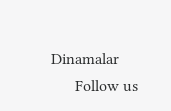Dinamalar
      Follow us